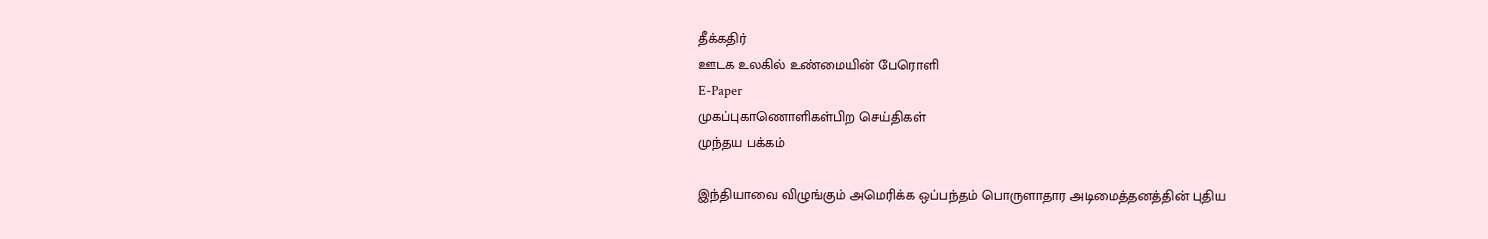தீக்கதிர்
ஊடக உலகில் உண்மையின் பேரொளி
E-Paper
முகப்புகாணொளிகள்பிற செய்திகள்
முந்தய பக்கம்

இந்தியாவை விழுங்கும் அமெரிக்க ஒப்பந்தம் பொருளாதார அடிமைத்தனத்தின் புதிய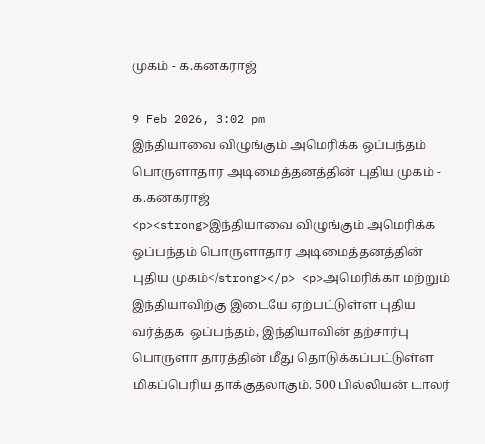முகம் - க.கனகராஜ்

9 Feb 2026, 3:02 pm
இந்தியாவை விழுங்கும் அமெரிக்க ஒப்பந்தம் பொருளாதார அடிமைத்தனத்தின் புதிய முகம் -  க.கனகராஜ்
<p><strong>இந்தியாவை விழுங்கும் அமெரிக்க ஒப்பந்தம் பொருளாதார அடிமைத்தனத்தின் புதிய முகம்</strong></p> <p>அமெரிக்கா மற்றும் இந்தியாவிற்கு இடையே ஏற்பட்டுள்ள புதிய வர்த்தக  ஒப்பந்தம், இந்தியாவின் தற்சார்பு பொருளா தாரத்தின் மீது தொடுக்கப்பட்டுள்ள மிகப்பெரிய தாக்குதலாகும். 500 பில்லியன் டாலர்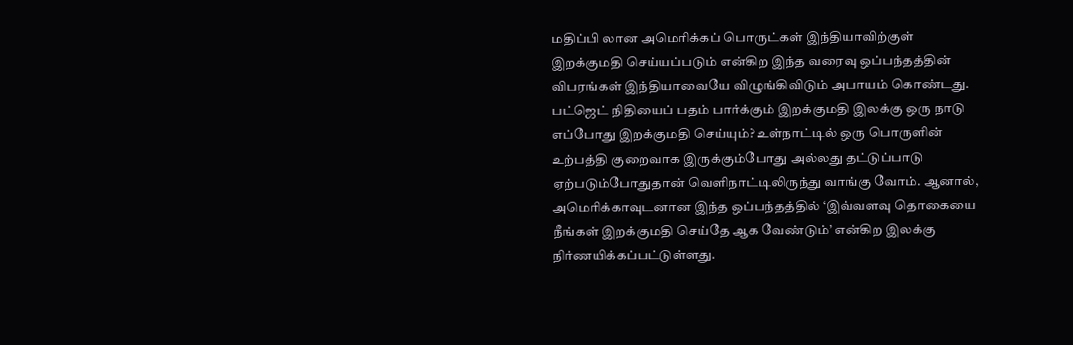மதிப்பி லான அமெரிக்கப் பொருட்கள் இந்தியாவிற்குள் இறக்குமதி செய்யப்படும் என்கிற இந்த வரைவு ஒப்பந்தத்தின் விபரங்கள் இந்தியாவையே விழுங்கிவிடும் அபாயம் கொண்டது. பட்ஜெட் நிதியைப் பதம் பார்க்கும் இறக்குமதி இலக்கு ஒரு நாடு எப்போது இறக்குமதி செய்யும்? உள்நாட்டில் ஒரு பொருளின் உற்பத்தி குறைவாக இருக்கும்போது அல்லது தட்டுப்பாடு ஏற்படும்போதுதான் வெளிநாட்டிலிருந்து வாங்கு வோம். ஆனால், அமெரிக்காவுடனான இந்த ஒப்பந்தத்தில் ‘இவ்வளவு தொகையை நீங்கள் இறக்குமதி செய்தே ஆக வேண்டும்’ என்கிற இலக்கு நிர்ணயிக்கப்பட்டுள்ளது.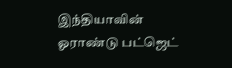இந்தியாவின் ஓராண்டு பட்ஜெட்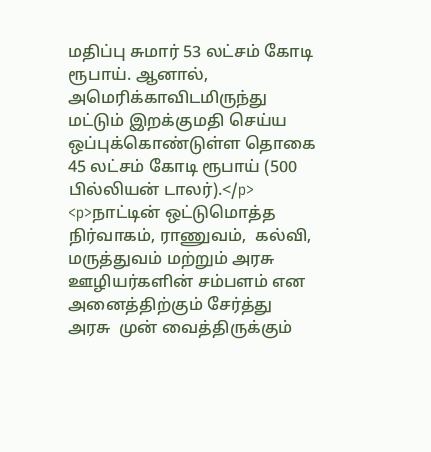மதிப்பு சுமார் 53 லட்சம் கோடி ரூபாய். ஆனால், அமெரிக்காவிடமிருந்து மட்டும் இறக்குமதி செய்ய ஒப்புக்கொண்டுள்ள தொகை 45 லட்சம் கோடி ரூபாய் (500 பில்லியன் டாலர்).</p> <p>நாட்டின் ஒட்டுமொத்த நிர்வாகம், ராணுவம்,  கல்வி, மருத்துவம் மற்றும் அரசு ஊழியர்களின் சம்பளம் என அனைத்திற்கும் சேர்த்து அரசு  முன் வைத்திருக்கும்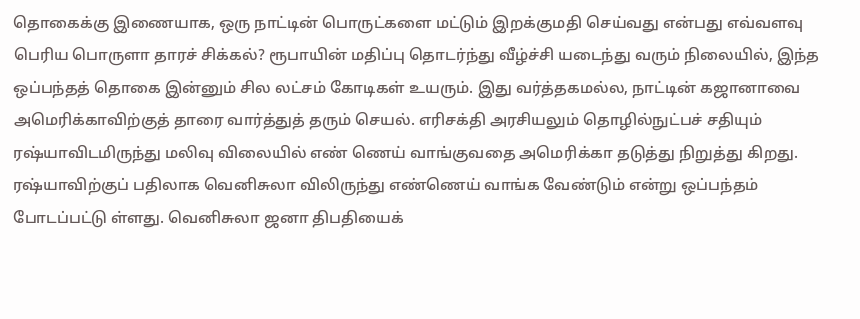தொகைக்கு இணையாக, ஒரு நாட்டின் பொருட்களை மட்டும் இறக்குமதி செய்வது என்பது எவ்வளவு பெரிய பொருளா தாரச் சிக்கல்? ரூபாயின் மதிப்பு தொடர்ந்து வீழ்ச்சி யடைந்து வரும் நிலையில், இந்த ஒப்பந்தத் தொகை இன்னும் சில லட்சம் கோடிகள் உயரும். இது வர்த்தகமல்ல, நாட்டின் கஜானாவை அமெரிக்காவிற்குத் தாரை வார்த்துத் தரும் செயல். எரிசக்தி அரசியலும் தொழில்நுட்பச் சதியும் ரஷ்யாவிடமிருந்து மலிவு விலையில் எண் ணெய் வாங்குவதை அமெரிக்கா தடுத்து நிறுத்து கிறது. ரஷ்யாவிற்குப் பதிலாக வெனிசுலா விலிருந்து எண்ணெய் வாங்க வேண்டும் என்று ஒப்பந்தம் போடப்பட்டு ள்ளது. வெனிசுலா ஜனா திபதியைக்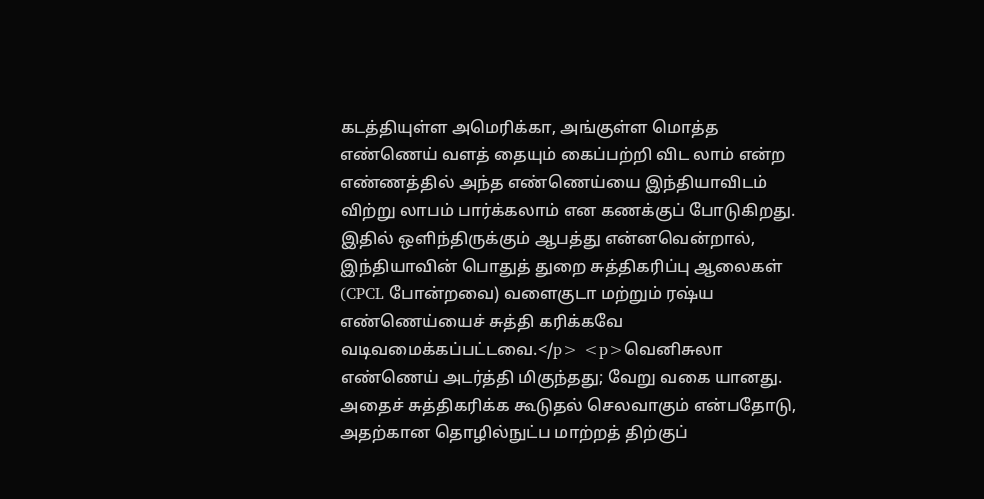கடத்தியுள்ள அமெரிக்கா, அங்குள்ள மொத்த எண்ணெய் வளத் தையும் கைப்பற்றி விட லாம் என்ற எண்ணத்தில் அந்த எண்ணெய்யை இந்தியாவிடம் விற்று லாபம் பார்க்கலாம் என கணக்குப் போடுகிறது. இதில் ஒளிந்திருக்கும் ஆபத்து என்னவென்றால், இந்தியாவின் பொதுத் துறை சுத்திகரிப்பு ஆலைகள் (CPCL போன்றவை) வளைகுடா மற்றும் ரஷ்ய எண்ணெய்யைச் சுத்தி கரிக்கவே வடிவமைக்கப்பட்டவை.</p> <p>வெனிசுலா எண்ணெய் அடர்த்தி மிகுந்தது; வேறு வகை யானது. அதைச் சுத்திகரிக்க கூடுதல் செலவாகும் என்பதோடு, அதற்கான தொழில்நுட்ப மாற்றத் திற்குப்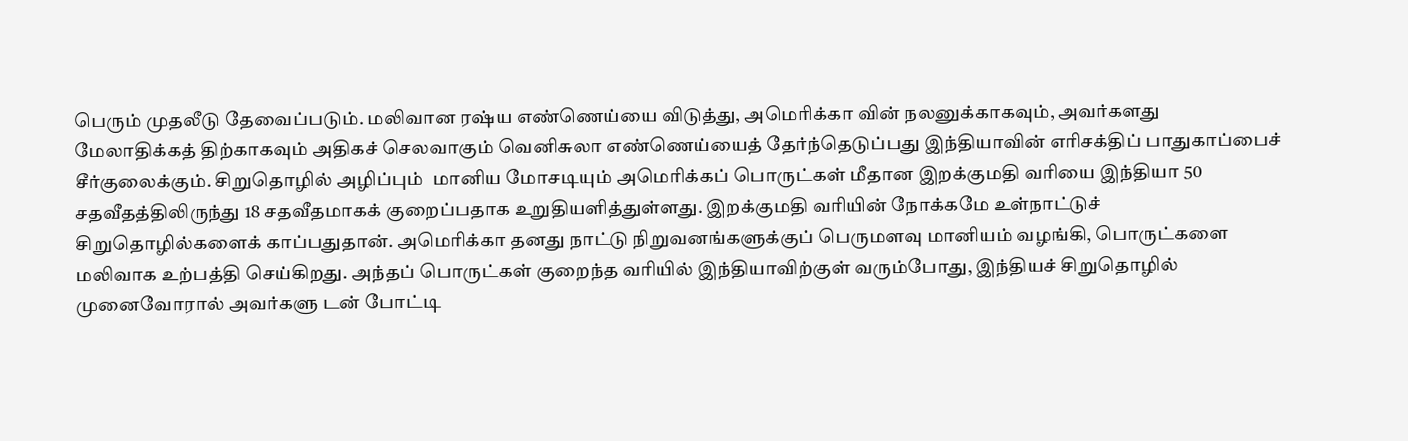பெரும் முதலீடு தேவைப்படும். மலிவான ரஷ்ய எண்ணெய்யை விடுத்து, அமெரிக்கா வின் நலனுக்காகவும், அவர்களது மேலாதிக்கத் திற்காகவும் அதிகச் செலவாகும் வெனிசுலா எண்ணெய்யைத் தேர்ந்தெடுப்பது இந்தியாவின் எரிசக்திப் பாதுகாப்பைச் சீர்குலைக்கும். சிறுதொழில் அழிப்பும்  மானிய மோசடியும் அமெரிக்கப் பொருட்கள் மீதான இறக்குமதி வரியை இந்தியா 50 சதவீதத்திலிருந்து 18 சதவீதமாகக் குறைப்பதாக உறுதியளித்துள்ளது. இறக்குமதி வரியின் நோக்கமே உள்நாட்டுச் சிறுதொழில்களைக் காப்பதுதான். அமெரிக்கா தனது நாட்டு நிறுவனங்களுக்குப் பெருமளவு மானியம் வழங்கி, பொருட்களை மலிவாக உற்பத்தி செய்கிறது. அந்தப் பொருட்கள் குறைந்த வரியில் இந்தியாவிற்குள் வரும்போது, இந்தியச் சிறுதொழில் முனைவோரால் அவர்களு டன் போட்டி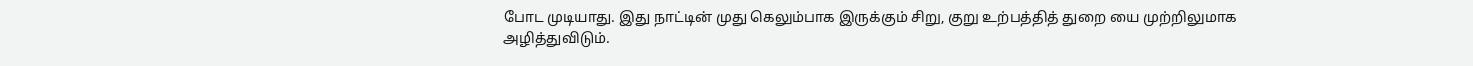போட முடியாது. இது நாட்டின் முது கெலும்பாக இருக்கும் சிறு, குறு உற்பத்தித் துறை யை முற்றிலுமாக அழித்துவிடும்.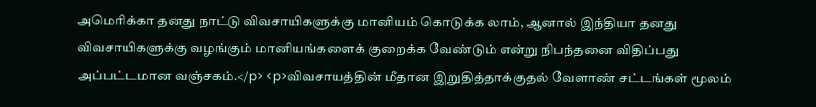அமெரிக்கா தனது நாட்டு விவசாயிகளுக்கு மானியம் கொடுக்க லாம், ஆனால் இந்தியா தனது விவசாயிகளுக்கு வழங்கும் மானியங்களைக் குறைக்க வேண்டும் என்று நிபந்தனை விதிப்பது அப்பட்டமான வஞ்சகம்.</p> <p>விவசாயத்தின் மீதான இறுதித்தாக்குதல் வேளாண் சட்டங்கள் மூலம்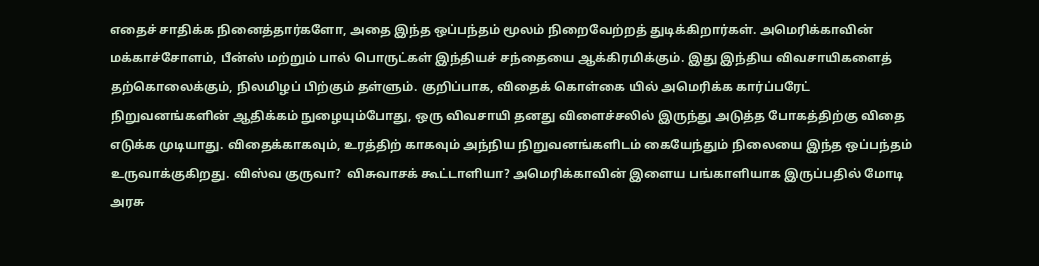எதைச் சாதிக்க நினைத்தார்களோ, அதை இந்த ஒப்பந்தம் மூலம் நிறைவேற்றத் துடிக்கிறார்கள். அமெரிக்காவின் மக்காச்சோளம், பீன்ஸ் மற்றும் பால் பொருட்கள் இந்தியச் சந்தையை ஆக்கிரமிக்கும். இது இந்திய விவசாயிகளைத் தற்கொலைக்கும், நிலமிழப் பிற்கும் தள்ளும். குறிப்பாக, விதைக் கொள்கை யில் அமெரிக்க கார்ப்பரேட் நிறுவனங்களின் ஆதிக்கம் நுழையும்போது, ஒரு விவசாயி தனது விளைச்சலில் இருந்து அடுத்த போகத்திற்கு விதை எடுக்க முடியாது. விதைக்காகவும், உரத்திற் காகவும் அந்நிய நிறுவனங்களிடம் கையேந்தும் நிலையை இந்த ஒப்பந்தம் உருவாக்குகிறது. விஸ்வ குருவா?  விசுவாசக் கூட்டாளியா? அமெரிக்காவின் இளைய பங்காளியாக இருப்பதில் மோடி அரசு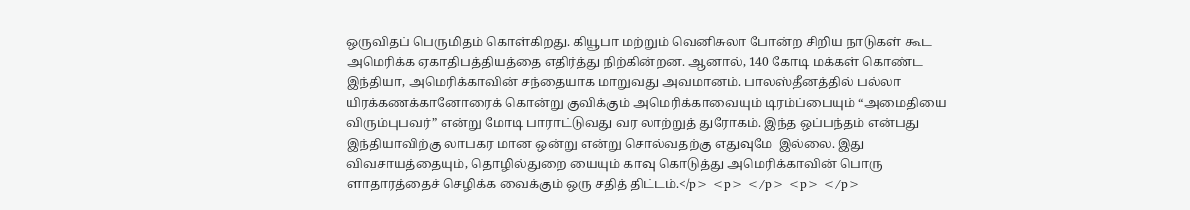ஒருவிதப் பெருமிதம் கொள்கிறது. கியூபா மற்றும் வெனிசுலா போன்ற சிறிய நாடுகள் கூட அமெரிக்க ஏகாதிபத்தியத்தை எதிர்த்து நிற்கின்றன. ஆனால், 140 கோடி மக்கள் கொண்ட இந்தியா, அமெரிக்காவின் சந்தையாக மாறுவது அவமானம். பாலஸ்தீனத்தில் பல்லா யிரக்கணக்கானோரைக் கொன்று குவிக்கும் அமெரிக்காவையும் டிரம்ப்பையும் “அமைதியை விரும்புபவர்” என்று மோடி பாராட்டுவது வர லாற்றுத் துரோகம். இந்த ஒப்பந்தம் என்பது இந்தியாவிற்கு லாபகர மான ஒன்று என்று சொல்வதற்கு எதுவுமே  இல்லை. இது விவசாயத்தையும், தொழில்துறை யையும் காவு கொடுத்து அமெரிக்காவின் பொரு ளாதாரத்தைச் செழிக்க வைக்கும் ஒரு சதித் திட்டம்.</p> <p> </p> <p> </p>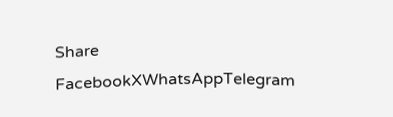Share
FacebookXWhatsAppTelegram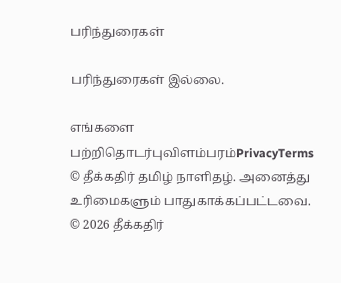பரிந்துரைகள்

பரிந்துரைகள் இல்லை.

எங்களை பற்றிதொடர்புவிளம்பரம்PrivacyTerms
© தீக்கதிர் தமிழ் நாளிதழ். அனைத்து உரிமைகளும் பாதுகாக்கப்பட்டவை.
© 2026 தீக்கதிர்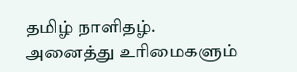தமிழ் நாளிதழ். அனைத்து உரிமைகளும்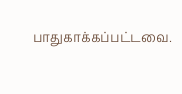பாதுகாக்கப்பட்டவை.